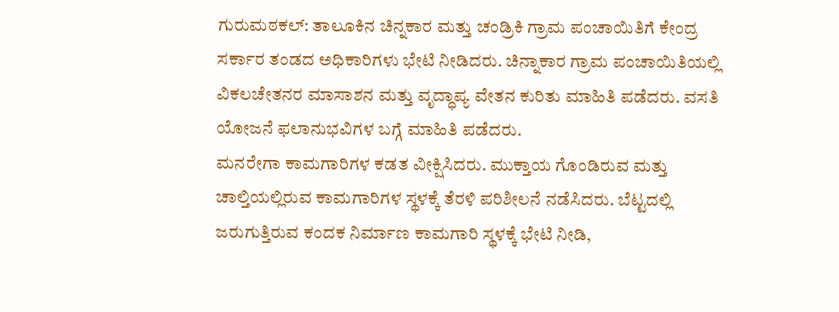ಗುರುಮಠಕಲ್: ತಾಲೂಕಿನ ಚಿನ್ನಕಾರ ಮತ್ತು ಚಂಡ್ರಿಕಿ ಗ್ರಾಮ ಪಂಚಾಯಿತಿಗೆ ಕೇಂದ್ರ ಸರ್ಕಾರ ತಂಡದ ಅಧಿಕಾರಿಗಳು ಭೇಟಿ ನೀಡಿದರು. ಚಿನ್ನಾಕಾರ ಗ್ರಾಮ ಪಂಚಾಯಿತಿಯಲ್ಲಿ ವಿಕಲಚೇತನರ ಮಾಸಾಶನ ಮತ್ತು ವೃದ್ಧಾಪ್ಯ ವೇತನ ಕುರಿತು ಮಾಹಿತಿ ಪಡೆದರು. ವಸತಿ ಯೋಜನೆ ಫಲಾನುಭವಿಗಳ ಬಗ್ಗೆ ಮಾಹಿತಿ ಪಡೆದರು.
ಮನರೇಗಾ ಕಾಮಗಾರಿಗಳ ಕಡತ ವೀಕ್ಷಿಸಿದರು. ಮುಕ್ತಾಯ ಗೊಂಡಿರುವ ಮತ್ತು ಚಾಲ್ತಿಯಲ್ಲಿರುವ ಕಾಮಗಾರಿಗಳ ಸ್ಥಳಕ್ಕೆ ತೆರಳಿ ಪರಿಶೀಲನೆ ನಡೆಸಿದರು. ಬೆಟ್ಟದಲ್ಲಿ ಜರುಗುತ್ತಿರುವ ಕಂದಕ ನಿರ್ಮಾಣ ಕಾಮಗಾರಿ ಸ್ಥಳಕ್ಕೆ ಭೇಟಿ ನೀಡಿ,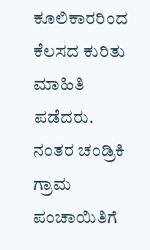ಕೂಲಿಕಾರರಿಂದ ಕೆಲಸದ ಕುರಿತು ಮಾಹಿತಿ ಪಡೆದರು.
ನಂತರ ಚಂಡ್ರಿಕಿ ಗ್ರಾಮ ಪಂಚಾಯಿತಿಗೆ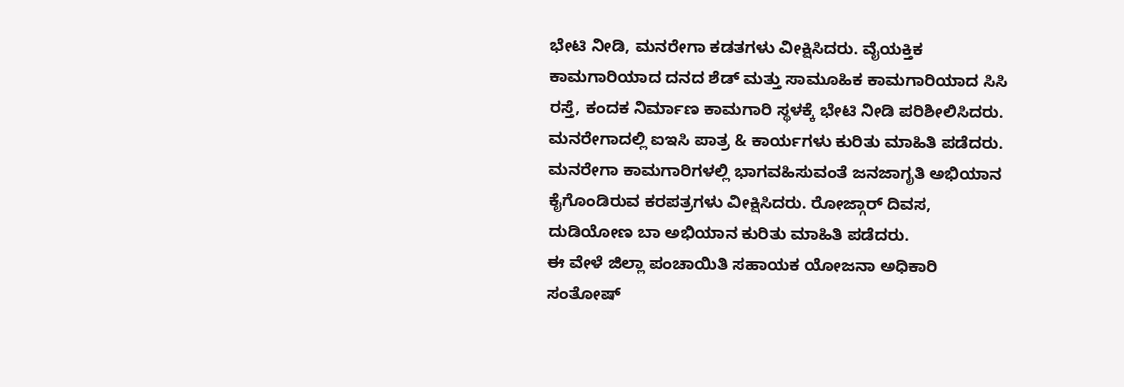ಭೇಟಿ ನೀಡಿ, ಮನರೇಗಾ ಕಡತಗಳು ವೀಕ್ಷಿಸಿದರು. ವೈಯಕ್ತಿಕ ಕಾಮಗಾರಿಯಾದ ದನದ ಶೆಡ್ ಮತ್ತು ಸಾಮೂಹಿಕ ಕಾಮಗಾರಿಯಾದ ಸಿಸಿ ರಸ್ತೆ, ಕಂದಕ ನಿರ್ಮಾಣ ಕಾಮಗಾರಿ ಸ್ಥಳಕ್ಕೆ ಭೇಟಿ ನೀಡಿ ಪರಿಶೀಲಿಸಿದರು.
ಮನರೇಗಾದಲ್ಲಿ ಐಇಸಿ ಪಾತ್ರ & ಕಾರ್ಯಗಳು ಕುರಿತು ಮಾಹಿತಿ ಪಡೆದರು. ಮನರೇಗಾ ಕಾಮಗಾರಿಗಳಲ್ಲಿ ಭಾಗವಹಿಸುವಂತೆ ಜನಜಾಗೃತಿ ಅಭಿಯಾನ ಕೈಗೊಂಡಿರುವ ಕರಪತ್ರಗಳು ವೀಕ್ಷಿಸಿದರು. ರೋಜ್ಗಾರ್ ದಿವಸ, ದುಡಿಯೋಣ ಬಾ ಅಭಿಯಾನ ಕುರಿತು ಮಾಹಿತಿ ಪಡೆದರು.
ಈ ವೇಳೆ ಜಿಲ್ಲಾ ಪಂಚಾಯಿತಿ ಸಹಾಯಕ ಯೋಜನಾ ಅಧಿಕಾರಿ ಸಂತೋಷ್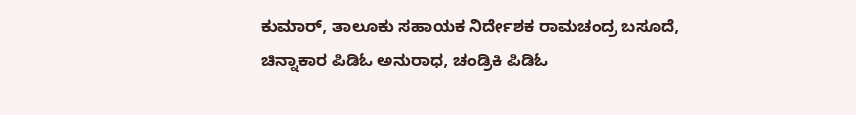ಕುಮಾರ್, ತಾಲೂಕು ಸಹಾಯಕ ನಿರ್ದೇಶಕ ರಾಮಚಂದ್ರ ಬಸೂದೆ, ಚಿನ್ನಾಕಾರ ಪಿಡಿಓ ಅನುರಾಧ, ಚಂಡ್ರಿಕಿ ಪಿಡಿಓ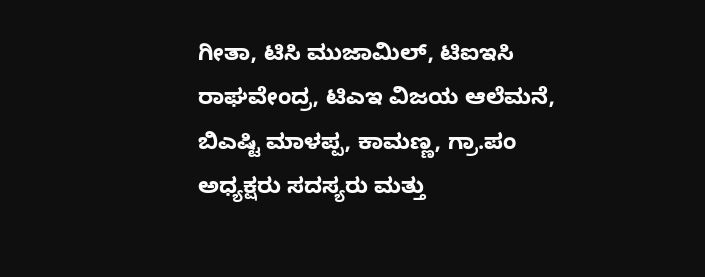ಗೀತಾ, ಟಿಸಿ ಮುಜಾಮಿಲ್, ಟಿಐಇಸಿ ರಾಘವೇಂದ್ರ, ಟಿಎಇ ವಿಜಯ ಆಲೆಮನೆ, ಬಿಎಷ್ಟಿ ಮಾಳಪ್ಪ, ಕಾಮಣ್ಣ, ಗ್ರಾ.ಪಂ ಅಧ್ಯಕ್ಷರು ಸದಸ್ಯರು ಮತ್ತು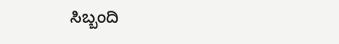ಸಿಬ್ಬಂದಿ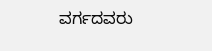ವರ್ಗದವರು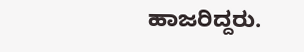ಹಾಜರಿದ್ದರು.